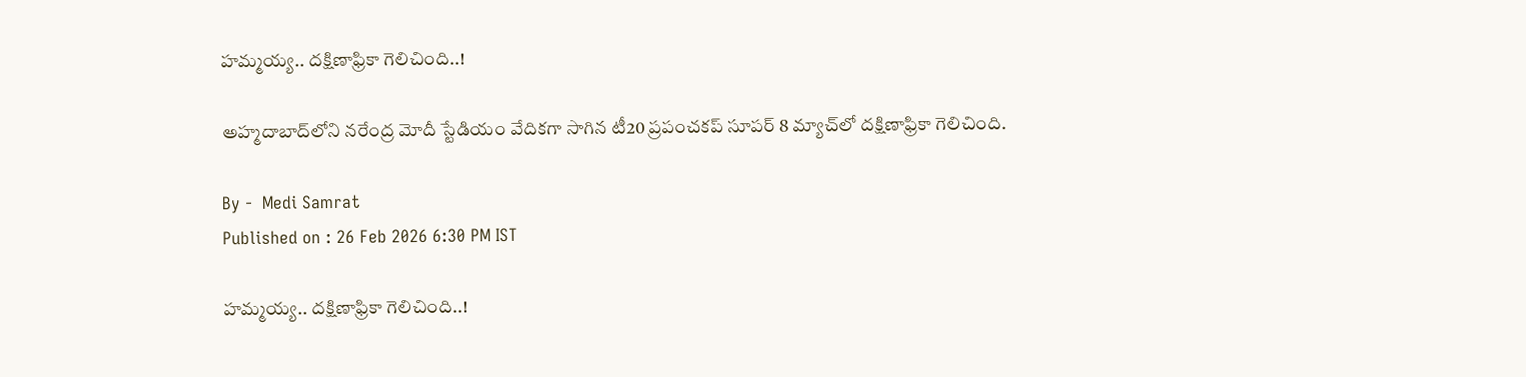హమ్మయ్య.. దక్షిణాఫ్రికా గెలిచింది..!

అహ్మదాబాద్‌లోని నరేంద్ర మోదీ స్టేడియం వేదికగా సాగిన టీ20 ప్రపంచకప్ సూపర్ 8 మ్యాచ్‌లో దక్షిణాఫ్రికా గెలిచింది.

By -  Medi Samrat
Published on : 26 Feb 2026 6:30 PM IST

హమ్మయ్య.. దక్షిణాఫ్రికా గెలిచింది..!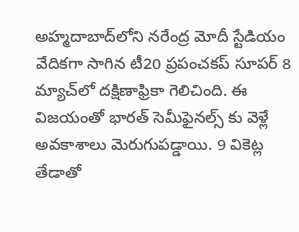అహ్మదాబాద్‌లోని నరేంద్ర మోదీ స్టేడియం వేదికగా సాగిన టీ20 ప్రపంచకప్ సూపర్ 8 మ్యాచ్‌లో దక్షిణాఫ్రికా గెలిచింది. ఈ విజయంతో భారత్ సెమీఫైనల్స్ కు వెళ్లే అవకాశాలు మెరుగుపడ్డాయి. 9 వికెట్ల తేడాతో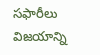సఫారీలు విజయాన్ని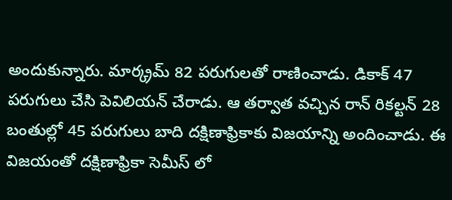అందుకున్నారు. మార్క్రమ్ 82 పరుగులతో రాణించాడు. డికాక్ 47 పరుగులు చేసి పెవిలియన్ చేరాడు. ఆ తర్వాత వచ్చిన రాన్ రికల్టన్ 28 బంతుల్లో 45 పరుగులు బాది దక్షిణాఫ్రికాకు విజయాన్ని అందించాడు. ఈ విజయంతో దక్షిణాఫ్రికా సెమీస్ లో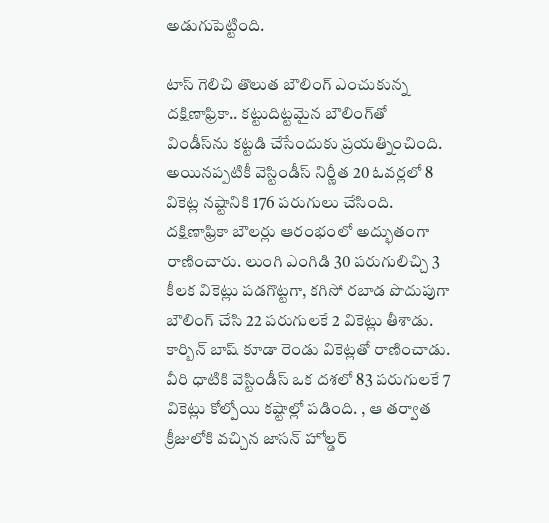అడుగుపెట్టింది.

టాస్ గెలిచి తొలుత బౌలింగ్ ఎంచుకున్న దక్షిణాఫ్రికా.. కట్టుదిట్టమైన బౌలింగ్‌తో విండీస్‌ను కట్టడి చేసేందుకు ప్రయత్నించింది. అయినప్పటికీ వెస్టిండీస్ నిర్ణీత 20 ఓవర్లలో 8 వికెట్ల నష్టానికి 176 పరుగులు చేసింది. దక్షిణాఫ్రికా బౌలర్లు ఆరంభంలో అద్భుతంగా రాణించారు. లుంగి ఎంగిడి 30 పరుగులిచ్చి 3 కీలక వికెట్లు పడగొట్టగా, కగిసో రబాడ పొదుపుగా బౌలింగ్ చేసి 22 పరుగులకే 2 వికెట్లు తీశాడు. కార్బిన్ బాష్ కూడా రెండు వికెట్లతో రాణించాడు. వీరి ధాటికి వెస్టిండీస్ ఒక దశలో 83 పరుగులకే 7 వికెట్లు కోల్పోయి కష్టాల్లో పడింది. , ఆ తర్వాత క్రీజులోకి వచ్చిన జాసన్ హోల్డర్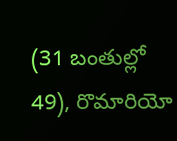(31 బంతుల్లో 49), రొమారియో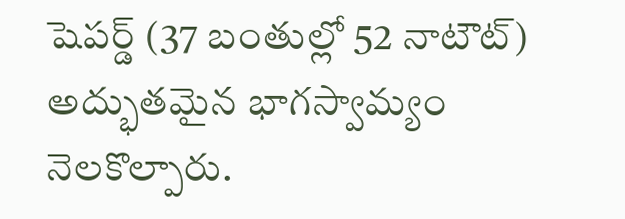షెపర్డ్ (37 బంతుల్లో 52 నాటౌట్) అద్భుతమైన భాగస్వామ్యం నెలకొల్పారు.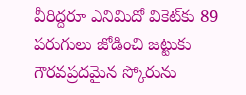వీరిద్దరూ ఎనిమిదో వికెట్‌కు 89 పరుగులు జోడించి జట్టుకు గౌరవప్రదమైన స్కోరును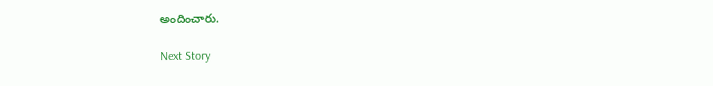అందించారు.

Next Story